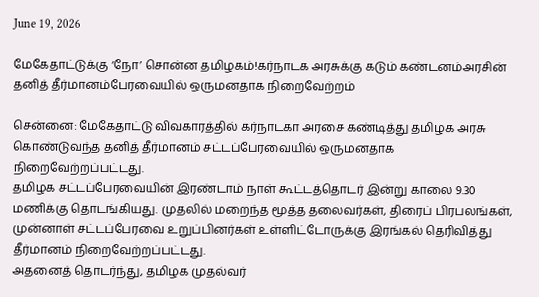June 19, 2026

மேகேதாட்டுக்கு ‘நோ’ சொன்ன தமிழகம்!கர்நாடக அரசுக்கு கடும் கண்டனம்அரசின் தனித் தீர்மானம்பேரவையில் ஒருமனதாக நிறைவேற்றம்

சென்னை: மேகேதாட்டு விவகாரத்தில் கர்நாடகா அரசை கண்டித்து தமிழக அரசு
கொண்டுவந்த தனித் தீர்மானம் சட்டப்பேரவையில் ஒருமனதாக
நிறைவேற்றப்பட்டது.
தமிழக சட்டப்பேரவையின் இரண்டாம் நாள் கூட்டத்தொடர் இன்று காலை 9.30
மணிக்கு தொடங்கியது. முதலில் மறைந்த மூத்த தலைவர்கள், திரைப் பிரபலங்கள்,
முன்னாள் சட்டப்பேரவை உறுப்பினர்கள் உள்ளிட்டோருக்கு இரங்கல் தெரிவித்து
தீர்மானம் நிறைவேற்றப்பட்டது.
அதனைத் தொடர்ந்து, தமிழக முதல்வர்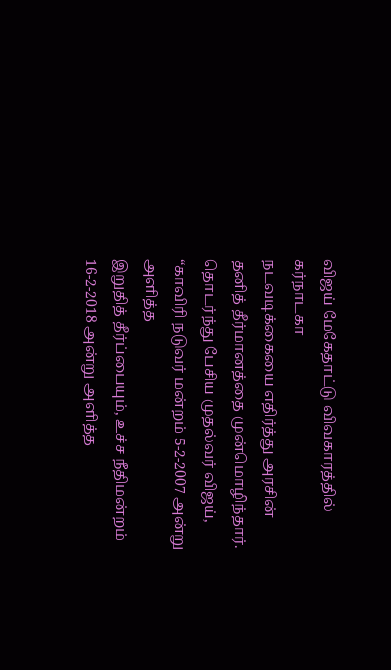விஜய் மேகேதாட்டு விவகாரத்தில் கர்நாடகா
நடவடிக்கையை எதிர்த்து அரசின் தனித் தீர்மானத்தை முன்மொழிந்தார்.
தொடர்ந்து பேசிய முதல்வர் விஜய், “காவிரி நடுவர் மன்றம் 5-2-2007 அன்று அளித்த
இறுதித் தீர்ப்பையும், உச்ச நீதிமன்றம் 16-2-2018 அன்று அளித்த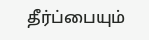தீர்ப்பையும்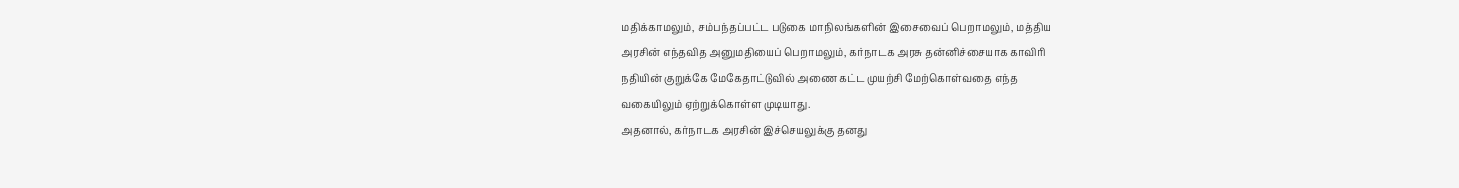மதிக்காமலும், சம்பந்தப்பட்ட படுகை மாநிலங்களின் இசைவைப் பெறாமலும், மத்திய
அரசின் எந்தவித அனுமதியைப் பெறாமலும், கர்நாடக அரசு தன்னிச்சையாக காவிரி
நதியின் குறுக்கே மேகேதாட்டுவில் அணை கட்ட முயற்சி மேற்கொள்வதை எந்த
வகையிலும் ஏற்றுக்கொள்ள முடியாது.
அதனால், கர்நாடக அரசின் இச்செயலுக்கு தனது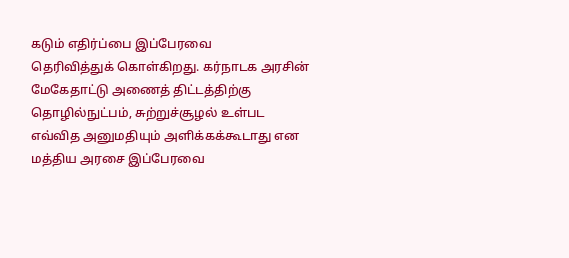கடும் எதிர்ப்பை இப்பேரவை
தெரிவித்துக் கொள்கிறது. கர்நாடக அரசின் மேகேதாட்டு அணைத் திட்டத்திற்கு
தொழில்நுட்பம், சுற்றுச்சூழல் உள்பட எவ்வித அனுமதியும் அளிக்கக்கூடாது என
மத்திய அரசை இப்பேரவை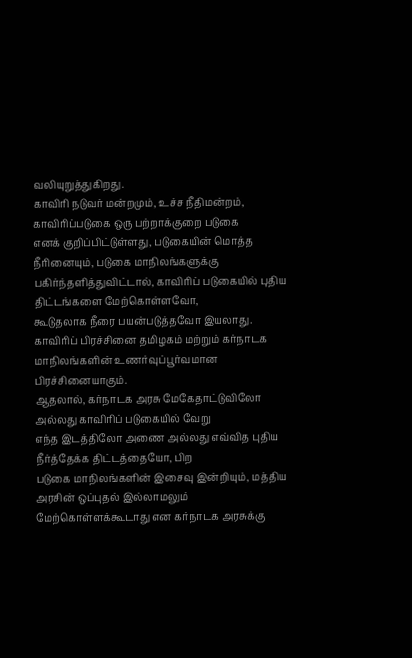வலியுறுத்துகிறது.
காவிரி நடுவர் மன்றமும், உச்ச நீதிமன்றம், காவிரிப்படுகை ஒரு பற்றாக்குறை படுகை
எனக் குறிப்பிட்டுள்ளது, படுகையின் மொத்த நீரினையும், படுகை மாநிலங்களுக்கு
பகிர்ந்தளித்துவிட்டால், காவிரிப் படுகையில் புதிய திட்டங்களை மேற்கொள்ளவோ,
கூடுதலாக நீரை பயன்படுத்தவோ இயலாது.
காவிரிப் பிரச்சினை தமிழகம் மற்றும் கர்நாடக மாநிலங்களின் உணர்வுப்பூர்வமான
பிரச்சினையாகும்.
ஆதலால், கர்நாடக அரசு மேகேதாட்டுவிலோ அல்லது காவிரிப் படுகையில் வேறு
எந்த இடத்திலோ அணை அல்லது எவ்வித புதிய நீர்த்தேக்க திட்டத்தையோ, பிற
படுகை மாநிலங்களின் இசைவு இன்றியும், மத்திய அரசின் ஒப்புதல் இல்லாமலும்
மேற்கொள்ளக்கூடாது என கர்நாடக அரசுக்கு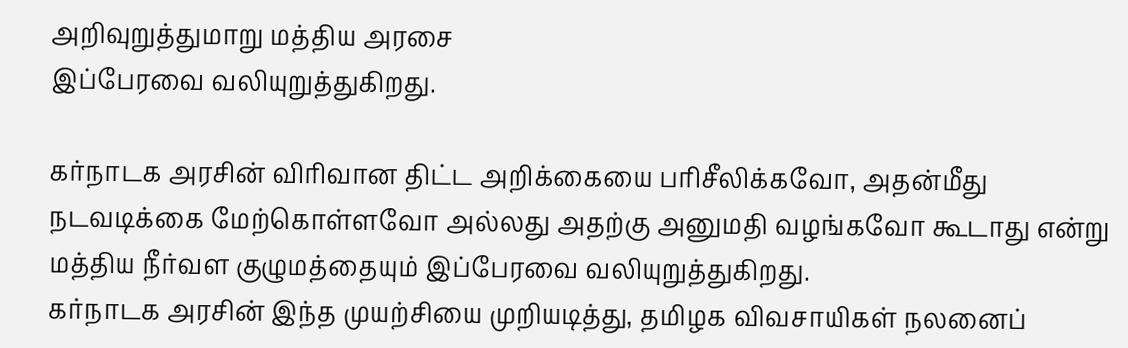அறிவுறுத்துமாறு மத்திய அரசை
இப்பேரவை வலியுறுத்துகிறது.

கர்நாடக அரசின் விரிவான திட்ட அறிக்கையை பரிசீலிக்கவோ, அதன்மீது
நடவடிக்கை மேற்கொள்ளவோ அல்லது அதற்கு அனுமதி வழங்கவோ கூடாது என்று
மத்திய நீர்வள குழுமத்தையும் இப்பேரவை வலியுறுத்துகிறது.
கர்நாடக அரசின் இந்த முயற்சியை முறியடித்து, தமிழக விவசாயிகள் நலனைப்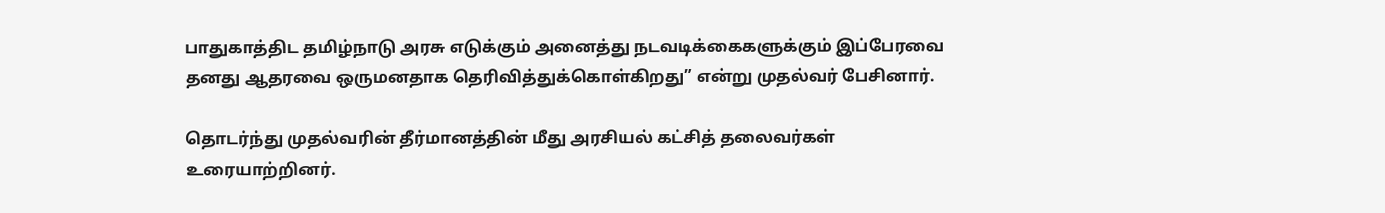பாதுகாத்திட தமிழ்நாடு அரசு எடுக்கும் அனைத்து நடவடிக்கைகளுக்கும் இப்பேரவை
தனது ஆதரவை ஒருமனதாக தெரிவித்துக்கொள்கிறது” என்று முதல்வர் பேசினார்.

தொடர்ந்து முதல்வரின் தீர்மானத்தின் மீது அரசியல் கட்சித் தலைவர்கள்
உரையாற்றினர்.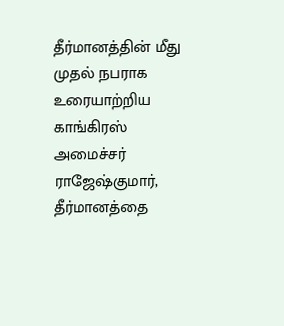தீர்மானத்தின் மீது முதல் நபராக உரையாற்றிய காங்கிரஸ்
அமைச்சர் ராஜேஷ்குமார், தீர்மானத்தை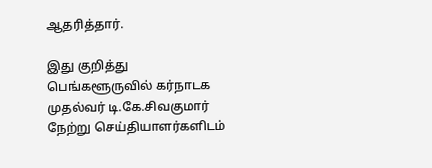ஆதரித்தார்.

இது குறித்து பெங்களூருவில் கர்நாடக முதல்வர் டி.கே.சிவகுமார்
நேற்று செய்தியாளர்களிடம்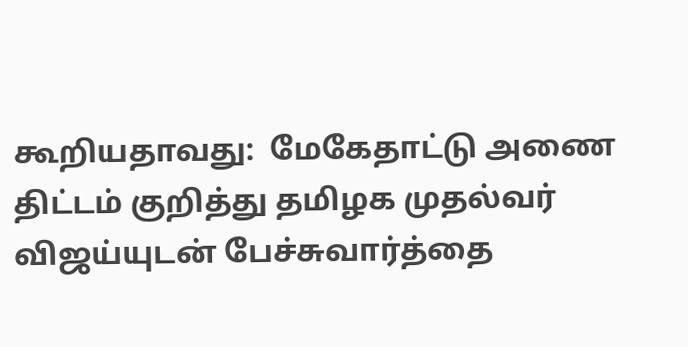கூறியதாவது:  மேகேதாட்டு அணை
திட்டம் குறித்து தமிழக முதல்வர் விஜய்யுடன் பேச்சுவார்த்தை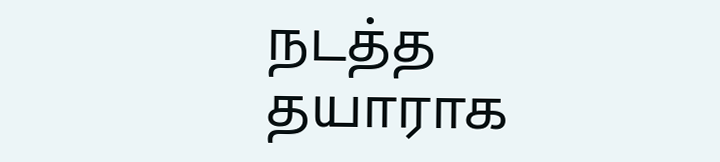நடத்த
தயாராக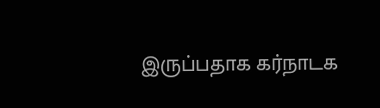இருப்பதாக கர்நாடக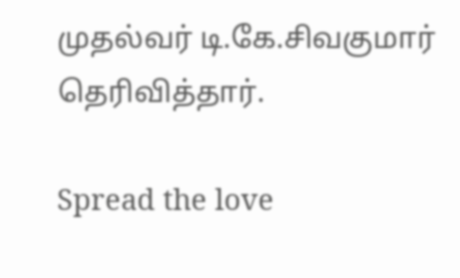முதல்வர் டி.கே.சிவகுமார்
தெரிவித்தார்.

Spread the love